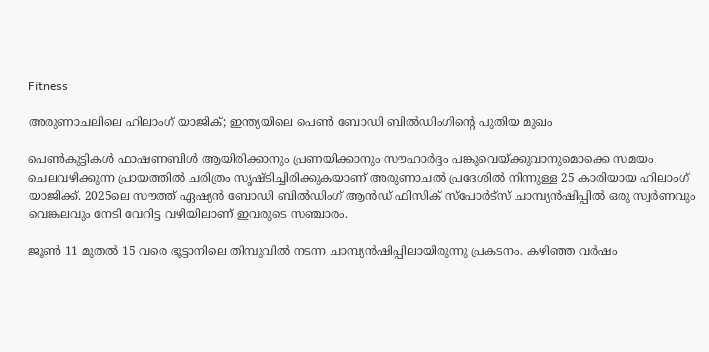Fitness

അരുണാചലിലെ ഹിലാംഗ് യാജിക്; ഇന്ത്യയിലെ പെണ്‍ ബോഡി ബില്‍ഡിംഗിന്റെ പുതിയ മുഖം

പെണ്‍കുട്ടികള്‍ ഫാഷണബിള്‍ ആയിരിക്കാനും പ്രണയിക്കാനും സൗഹാര്‍ദ്ദം പങ്കുവെയ്ക്കുവാനുമൊക്കെ സമയം ചെലവഴിക്കുന്ന പ്രായത്തില്‍ ചരിത്രം സൃഷ്ടിച്ചിരിക്കുകയാണ് അരുണാചല്‍ പ്രദേശില്‍ നിന്നുള്ള 25 കാരിയായ ഹിലാംഗ് യാജിക്ക്. 2025ലെ സൗത്ത് ഏഷ്യന്‍ ബോഡി ബില്‍ഡിംഗ് ആന്‍ഡ് ഫിസിക് സ്പോര്‍ട്സ് ചാമ്പ്യന്‍ഷിപ്പില്‍ ഒരു സ്വര്‍ണവും വെങ്കലവും നേടി വേറിട്ട വഴിയിലാണ് ഇവരുടെ സഞ്ചാരം.

ജൂണ്‍ 11 മുതല്‍ 15 വരെ ഭൂട്ടാനിലെ തിമ്പുവില്‍ നടന്ന ചാമ്പ്യന്‍ഷിപ്പിലായിരുന്നു പ്രകടനം. കഴിഞ്ഞ വര്‍ഷം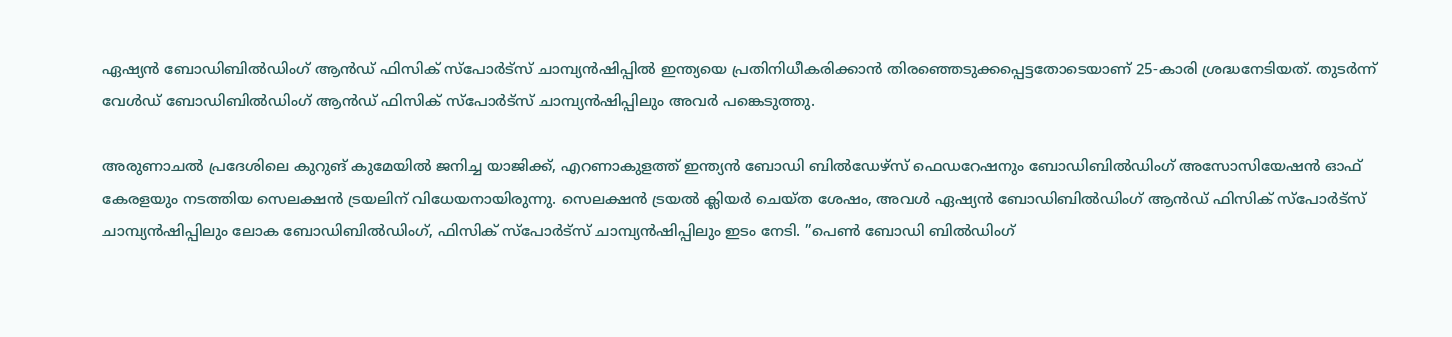ഏഷ്യന്‍ ബോഡിബില്‍ഡിംഗ് ആന്‍ഡ് ഫിസിക് സ്പോര്‍ട്സ് ചാമ്പ്യന്‍ഷിപ്പില്‍ ഇന്ത്യയെ പ്രതിനിധീകരിക്കാന്‍ തിരഞ്ഞെടുക്കപ്പെട്ടതോടെയാണ് 25-കാരി ശ്രദ്ധനേടിയത്. തുടര്‍ന്ന് വേള്‍ഡ് ബോഡിബില്‍ഡിംഗ് ആന്‍ഡ് ഫിസിക് സ്‌പോര്‍ട്‌സ് ചാമ്പ്യന്‍ഷിപ്പിലും അവര്‍ പങ്കെടുത്തു.

അരുണാചല്‍ പ്രദേശിലെ കുറുങ് കുമേയില്‍ ജനിച്ച യാജിക്ക്, എറണാകുളത്ത് ഇന്ത്യന്‍ ബോഡി ബില്‍ഡേഴ്സ് ഫെഡറേഷനും ബോഡിബില്‍ഡിംഗ് അസോസിയേഷന്‍ ഓഫ് കേരളയും നടത്തിയ സെലക്ഷന്‍ ട്രയലിന് വിധേയനായിരുന്നു. സെലക്ഷന്‍ ട്രയല്‍ ക്ലിയര്‍ ചെയ്ത ശേഷം, അവള്‍ ഏഷ്യന്‍ ബോഡിബില്‍ഡിംഗ് ആന്‍ഡ് ഫിസിക് സ്‌പോര്‍ട്‌സ് ചാമ്പ്യന്‍ഷിപ്പിലും ലോക ബോഡിബില്‍ഡിംഗ്, ഫിസിക് സ്‌പോര്‍ട്‌സ് ചാമ്പ്യന്‍ഷിപ്പിലും ഇടം നേടി. ”പെണ്‍ ബോഡി ബില്‍ഡിംഗ്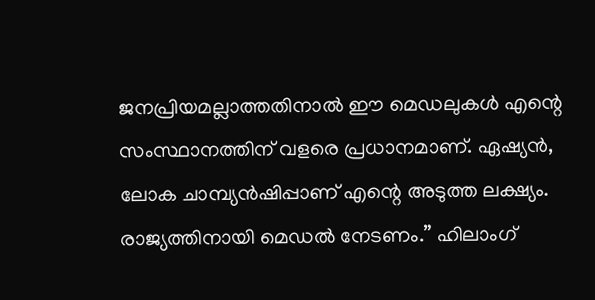ജനപ്രിയമല്ലാത്തതിനാല്‍ ഈ മെഡലുകള്‍ എന്റെ സംസ്ഥാനത്തിന് വളരെ പ്രധാനമാണ്. ഏഷ്യന്‍, ലോക ചാമ്പ്യന്‍ഷിപ്പാണ് എന്റെ അടുത്ത ലക്ഷ്യം. രാജ്യത്തിനായി മെഡല്‍ നേടണം.” ഹിലാംഗ്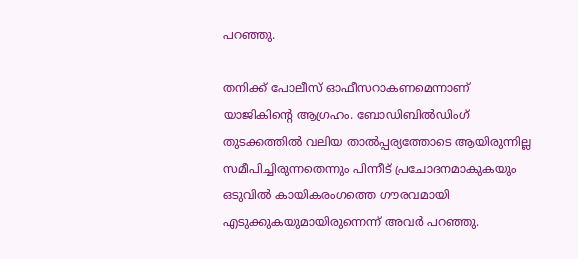പറഞ്ഞു.

തനിക്ക് പോലീസ് ഓഫീസറാകണമെന്നാണ് യാജികിന്റെ ആഗ്രഹം. ബോഡിബില്‍ഡിംഗ് തുടക്കത്തില്‍ വലിയ താല്‍പ്പര്യത്തോടെ ആയിരുന്നില്ല സമീപിച്ചിരുന്നതെന്നും പിന്നീട് പ്രചോദനമാകുകയും ഒടുവില്‍ കായികരംഗത്തെ ഗൗരവമായി എടുക്കുകയുമായിരുന്നെന്ന് അവര്‍ പറഞ്ഞു.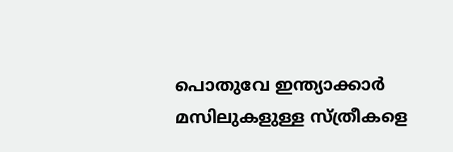പൊതുവേ ഇന്ത്യാക്കാര്‍ മസിലുകളുള്ള സ്ത്രീകളെ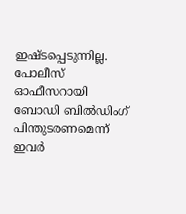ഇഷ്ടപ്പെടുന്നില്ല. പോലീസ് ഓഫീസറായി ബോഡി ബില്‍ഡിംഗ് പിന്തുടരണമെന്ന് ഇവര്‍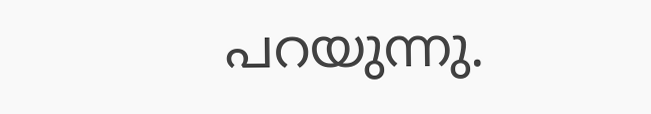പറയുന്നു.